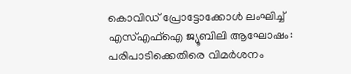കൊവിഡ് പ്രോട്ടോക്കോൾ ലംഘിച്ച് എസ്എഫ്ഐ ജ്യൂബിലി ആഘോഷം: പരിപാടിക്കെതിരെ വിമർശനം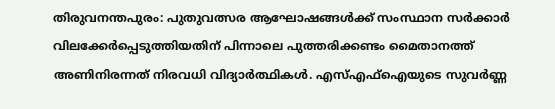തിരുവനന്തപുരം: പുതുവത്സര ആഘോഷങ്ങൾക്ക് സംസ്ഥാന സർക്കാർ വിലക്കേർപ്പെടുത്തിയതിന് പിന്നാലെ പുത്തരിക്കണ്ടം മൈതാനത്ത് അണിനിരന്നത് നിരവധി വിദ്യാർത്ഥികൾ. എസ്എഫ്ഐയുടെ സുവർണ്ണ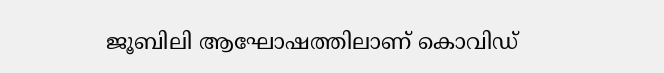ജൂബിലി ആഘോഷത്തിലാണ് കൊവിഡ്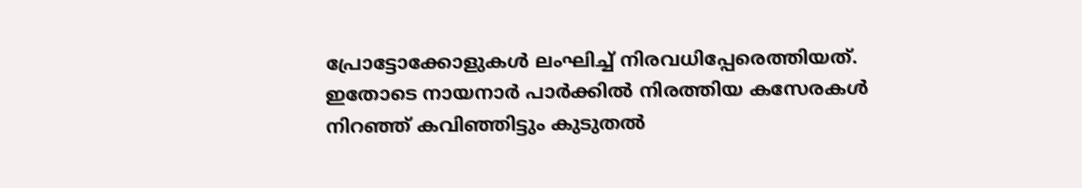പ്രോട്ടോക്കോളുകൾ ലംഘിച്ച് നിരവധിപ്പേരെത്തിയത്. ഇതോടെ നായനാർ പാർക്കിൽ നിരത്തിയ കസേരകൾ നിറഞ്ഞ് കവിഞ്ഞിട്ടും കുടുതൽ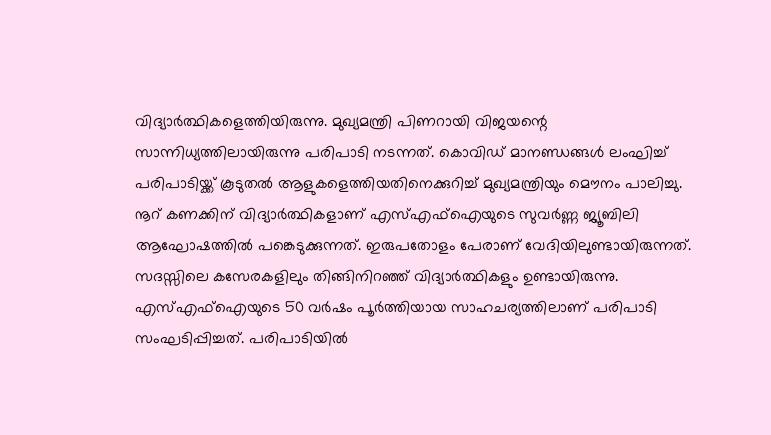വിദ്യാർത്ഥികളെത്തിയിരുന്നു. മുഖ്യമന്ത്രി പിണറായി വിജയന്റെ സാന്നിധ്യത്തിലായിരുന്നു പരിപാടി നടന്നത്. കൊവിഡ് മാനണ്ഡങ്ങൾ ലംഘിച്ച് പരിപാടിയ്ക്ക് കൂടുതൽ ആളുകളെത്തിയതിനെക്കുറിച്ച് മുഖ്യമന്ത്രിയും മൌനം പാലിച്ചു.
നൂറ് കണക്കിന് വിദ്യാർത്ഥികളാണ് എസ്എഫ്ഐയുടെ സുവർണ്ണ ജ്യൂബിലി ആഘോഷത്തിൽ പങ്കെടുക്കുന്നത്. ഇരുപതോളം പേരാണ് വേദിയിലുണ്ടായിരുന്നത്. സദസ്സിലെ കസേരകളിലും തിങ്ങിനിറഞ്ഞ് വിദ്യാർത്ഥികളും ഉണ്ടായിരുന്നു. എസ്എഫ്ഐയുടെ 50 വർഷം പൂർത്തിയായ സാഹചര്യത്തിലാണ് പരിപാടി സംഘടിപ്പിച്ചത്. പരിപാടിയിൽ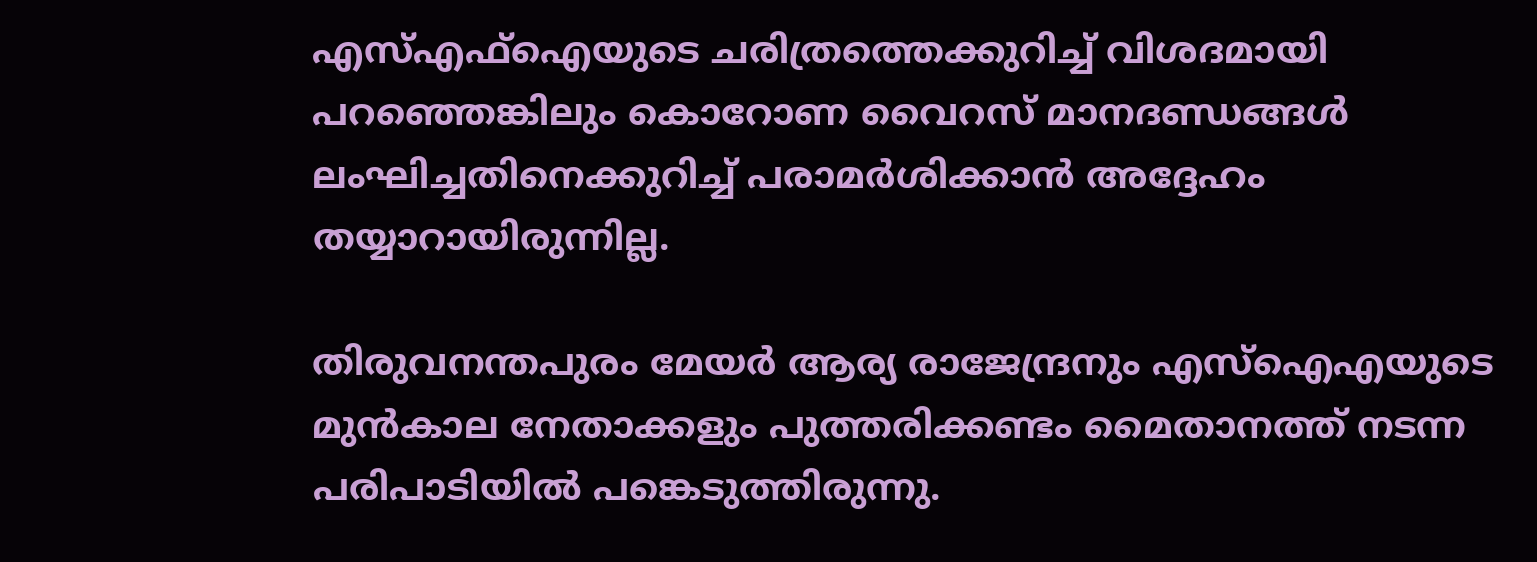എസ്എഫ്ഐയുടെ ചരിത്രത്തെക്കുറിച്ച് വിശദമായി പറഞ്ഞെങ്കിലും കൊറോണ വൈറസ് മാനദണ്ഡങ്ങൾ ലംഘിച്ചതിനെക്കുറിച്ച് പരാമർശിക്കാൻ അദ്ദേഹം തയ്യാറായിരുന്നില്ല.

തിരുവനന്തപുരം മേയർ ആര്യ രാജേന്ദ്രനും എസ്ഐഎയുടെ മുൻകാല നേതാക്കളും പുത്തരിക്കണ്ടം മൈതാനത്ത് നടന്ന പരിപാടിയിൽ പങ്കെടുത്തിരുന്നു.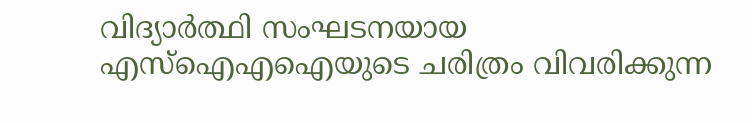വിദ്യാർത്ഥി സംഘടനയായ എസ്ഐഎഐയുടെ ചരിത്രം വിവരിക്കുന്ന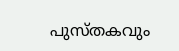പുസ്തകവും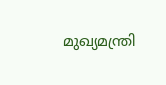മുഖ്യമന്ത്രി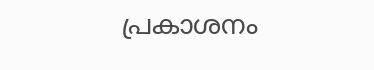പ്രകാശനം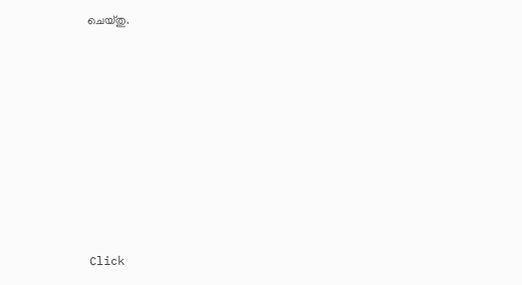ചെയ്തു.












Click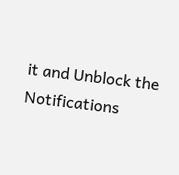it and Unblock the Notifications